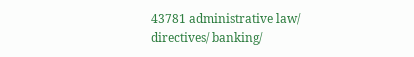43781 administrative law/ directives/ banking/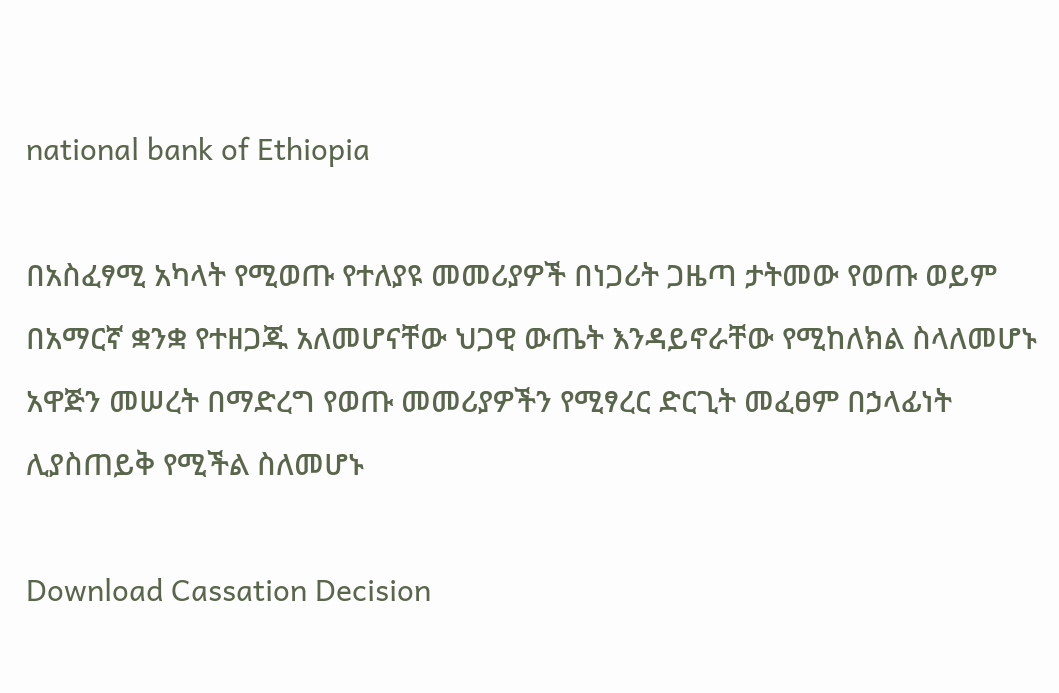national bank of Ethiopia

በአስፈፃሚ አካላት የሚወጡ የተለያዩ መመሪያዎች በነጋሪት ጋዜጣ ታትመው የወጡ ወይም በአማርኛ ቋንቋ የተዘጋጁ አለመሆናቸው ህጋዊ ውጤት እንዳይኖራቸው የሚከለክል ስላለመሆኑ አዋጅን መሠረት በማድረግ የወጡ መመሪያዎችን የሚፃረር ድርጊት መፈፀም በኃላፊነት ሊያስጠይቅ የሚችል ስለመሆኑ

Download Cassation Decision